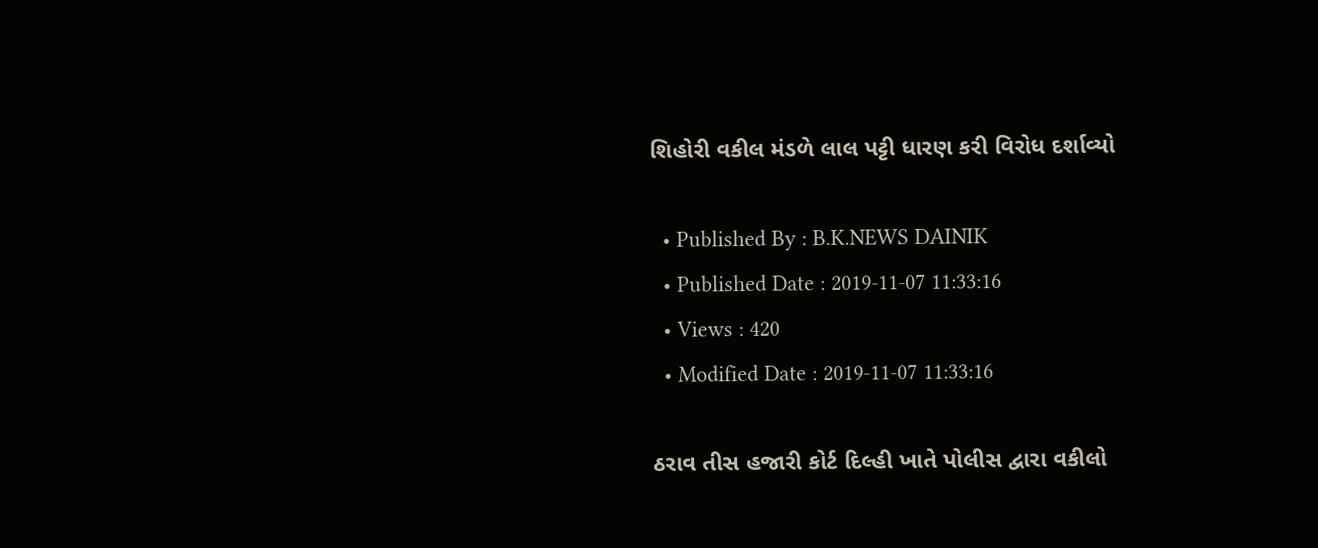શિહોરી વકીલ મંડળે લાલ પટ્ટી ધારણ કરી વિરોધ દર્શાવ્યો

  • Published By : B.K.NEWS DAINIK
  • Published Date : 2019-11-07 11:33:16
  • Views : 420
  • Modified Date : 2019-11-07 11:33:16

ઠરાવ તીસ હજારી કોર્ટ દિલ્હી ખાતે પોલીસ દ્વારા વકીલો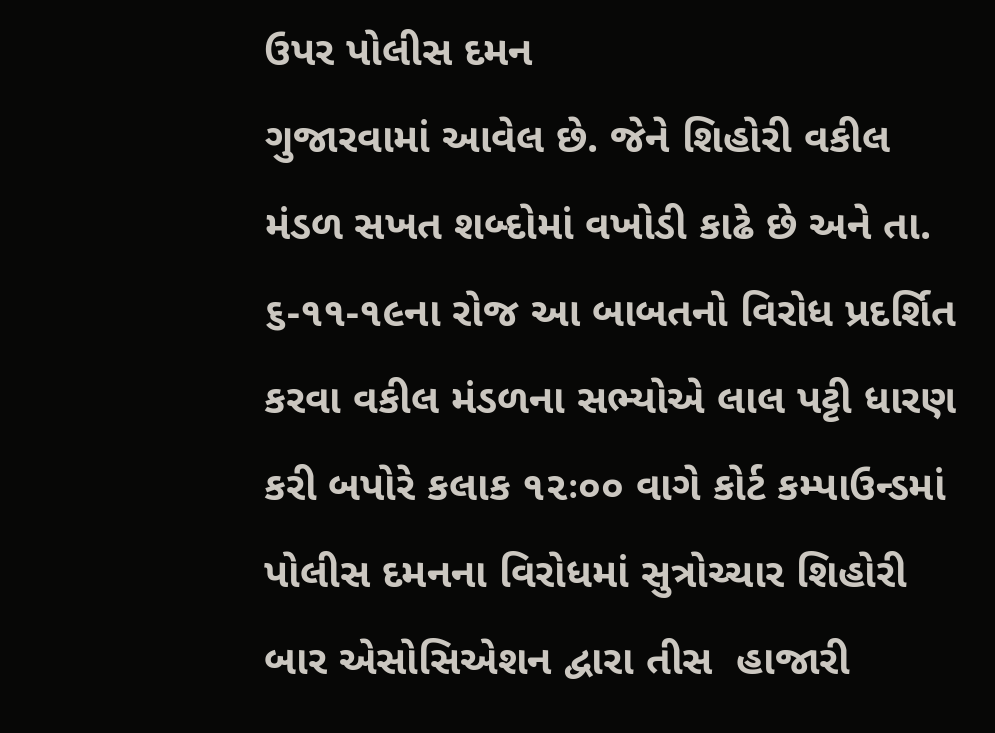ઉપર પોલીસ દમન
ગુજારવામાં આવેલ છે. જેને શિહોરી વકીલ મંડળ સખત શબ્દોમાં વખોડી કાઢે છે અને તા. ૬-૧૧-૧૯ના રોજ આ બાબતનો વિરોધ પ્રદર્શિત કરવા વકીલ મંડળના સભ્યોએ લાલ પટ્ટી ધારણ કરી બપોરે કલાક ૧૨ઃ૦૦ વાગે કોર્ટ કમ્પાઉન્ડમાં પોલીસ દમનના વિરોધમાં સુત્રોચ્ચાર શિહોરી બાર એસોસિએશન દ્વારા તીસ  હાજારી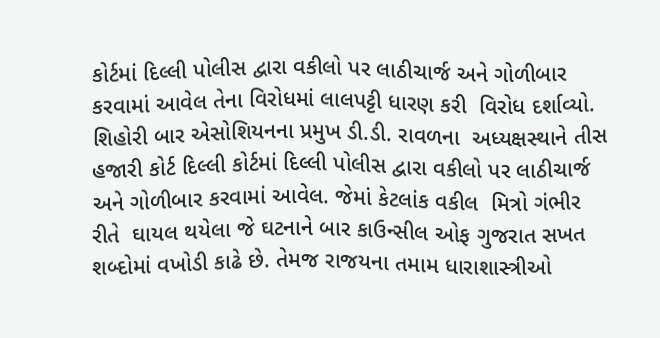કોર્ટમાં દિલ્લી પોલીસ દ્વારા વકીલો પર લાઠીચાર્જ અને ગોળીબાર કરવામાં આવેલ તેના વિરોધમાં લાલપટ્ટી ધારણ કરી  વિરોધ દર્શાવ્યો.
શિહોરી બાર એસોશિયનના પ્રમુખ ડી.ડી. રાવળના  અધ્યક્ષસ્થાને તીસ હજારી કોર્ટ દિલ્લી કોર્ટમાં દિલ્લી પોલીસ દ્વારા વકીલો પર લાઠીચાર્જ અને ગોળીબાર કરવામાં આવેલ. જેમાં કેટલાંક વકીલ  મિત્રો ગંભીર રીતે  ઘાયલ થયેલા જે ઘટનાને બાર કાઉન્સીલ ઓફ ગુજરાત સખત શબ્દોમાં વખોડી કાઢે છે. તેમજ રાજયના તમામ ધારાશાસ્ત્રીઓ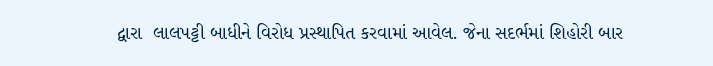દ્વારા  લાલપટ્ટી બાધીને વિરોધ પ્રસ્થાપિત કરવામાં આવેલ. જેના સદર્ભમાં શિહોરી બાર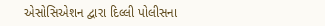એસોસિએશન દ્વારા દિલ્લી પોલીસના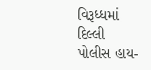વિરૂધ્ધમાં દિલ્લી પોલીસ હાય-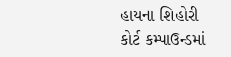હાયના શિહોરી કોર્ટ કમ્પાઉન્ડમાં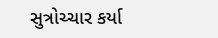સુત્રોચ્ચાર કર્યા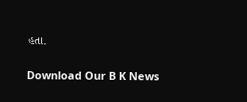હતા.

Download Our B K News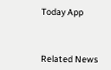Today App



Related News